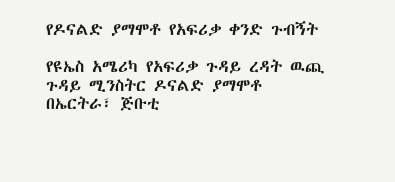የዶናልድ ያማሞቶ የአፍሪቃ ቀንድ ጉብኝት

የዩኤስ አሜሪካ የአፍሪቃ ጉዳይ ረዳት ዉጪ ጉዳይ ሚንስትር ዶናልድ ያማሞቶ  በኤርትራ፣ ጅቡቲ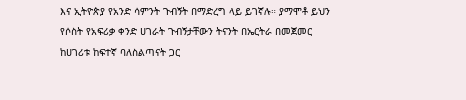እና ኢትዮጵያ የአንድ ሳምንት ጉብኝት በማድረግ ላይ ይገኛሉ። ያማሞቶ ይህን የሶስት የአፍሪቃ ቀንድ ሀገራት ጉብኝታቸውን ትናንት በኤርትራ በመጀመር ከሀገሪቱ ከፍተኛ ባለስልጣናት ጋር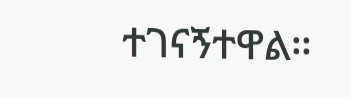ተገናኝተዋል።